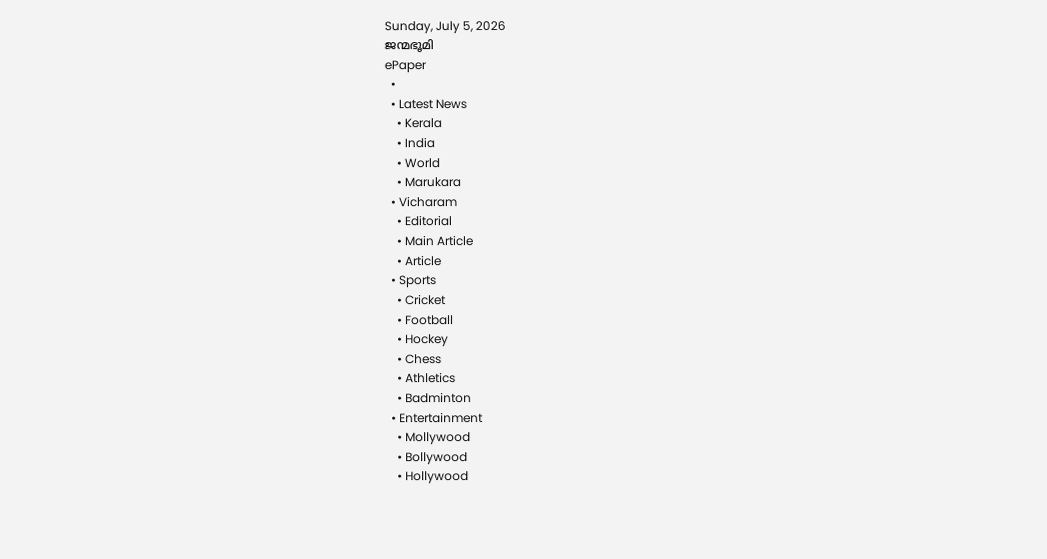Sunday, July 5, 2026
ജന്മഭൂമി
ePaper
  •
  • Latest News
    • Kerala
    • India
    • World
    • Marukara
  • Vicharam
    • Editorial
    • Main Article
    • Article
  • Sports
    • Cricket
    • Football
    • Hockey
    • Chess
    • Athletics
    • Badminton
  • Entertainment
    • Mollywood
    • Bollywood
    • Hollywood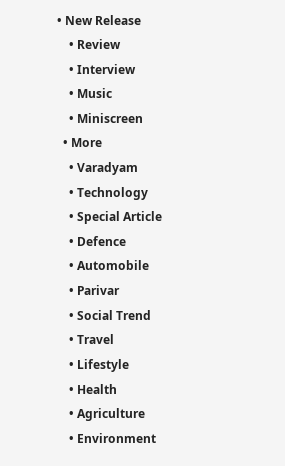• New Release
    • Review
    • Interview
    • Music
    • Miniscreen
  • More
    • Varadyam
    • Technology
    • Special Article
    • Defence
    • Automobile
    • Parivar
    • Social Trend
    • Travel
    • Lifestyle
    • Health
    • Agriculture
    • Environment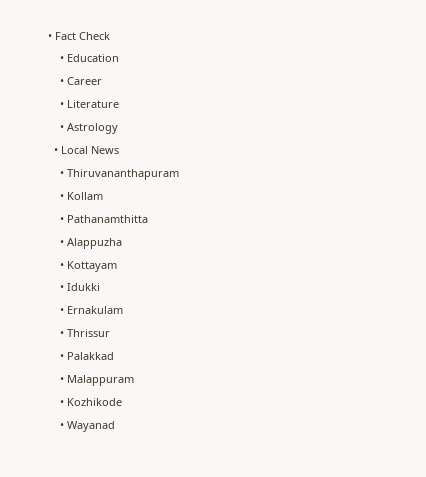• Fact Check
    • Education
    • Career
    • Literature
    • Astrology
  • Local News
    • Thiruvananthapuram
    • Kollam
    • Pathanamthitta
    • Alappuzha
    • Kottayam
    • Idukki
    • Ernakulam
    • Thrissur
    • Palakkad
    • Malappuram
    • Kozhikode
    • Wayanad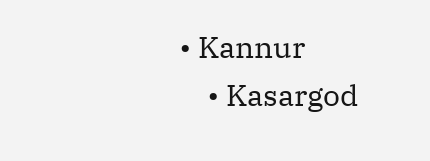• Kannur
    • Kasargod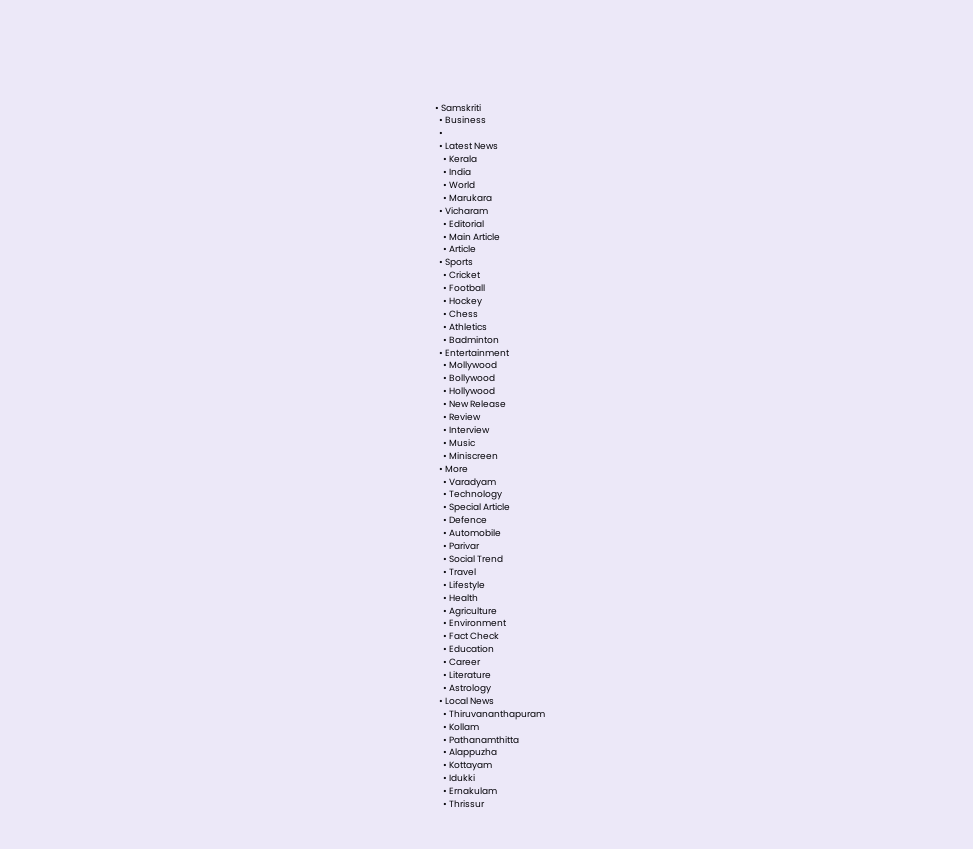• Samskriti
  • Business
  •
  • Latest News
    • Kerala
    • India
    • World
    • Marukara
  • Vicharam
    • Editorial
    • Main Article
    • Article
  • Sports
    • Cricket
    • Football
    • Hockey
    • Chess
    • Athletics
    • Badminton
  • Entertainment
    • Mollywood
    • Bollywood
    • Hollywood
    • New Release
    • Review
    • Interview
    • Music
    • Miniscreen
  • More
    • Varadyam
    • Technology
    • Special Article
    • Defence
    • Automobile
    • Parivar
    • Social Trend
    • Travel
    • Lifestyle
    • Health
    • Agriculture
    • Environment
    • Fact Check
    • Education
    • Career
    • Literature
    • Astrology
  • Local News
    • Thiruvananthapuram
    • Kollam
    • Pathanamthitta
    • Alappuzha
    • Kottayam
    • Idukki
    • Ernakulam
    • Thrissur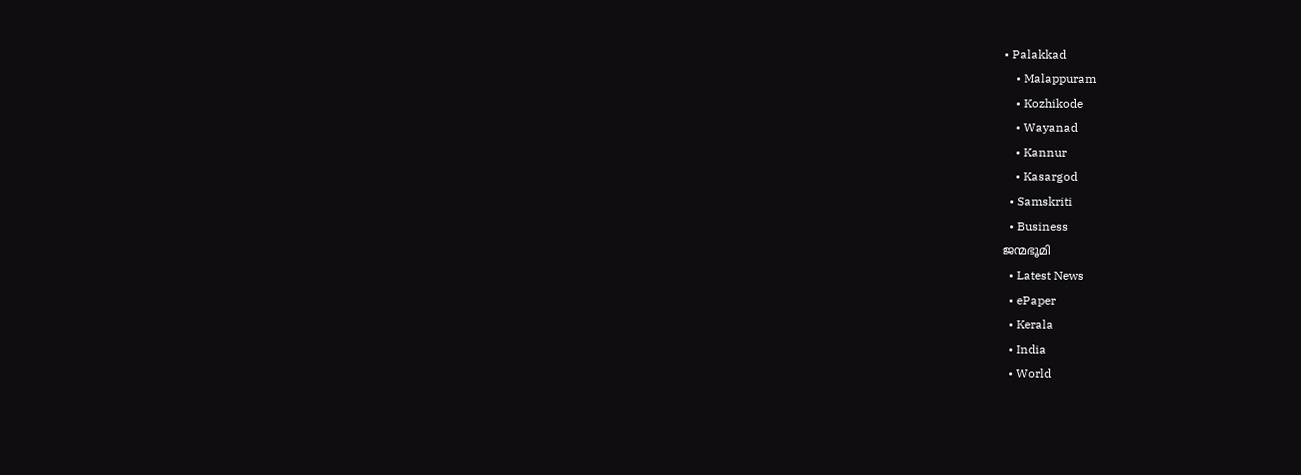• Palakkad
    • Malappuram
    • Kozhikode
    • Wayanad
    • Kannur
    • Kasargod
  • Samskriti
  • Business
ജന്മഭൂമി
  • Latest News
  • ePaper
  • Kerala
  • India
  • World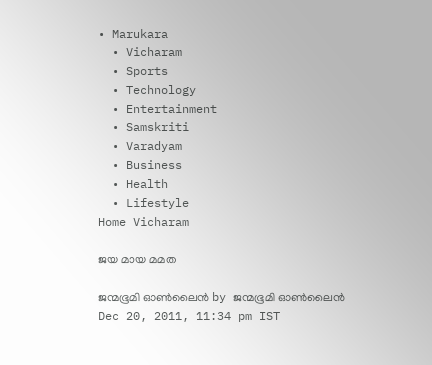• Marukara
  • Vicharam
  • Sports
  • Technology
  • Entertainment
  • Samskriti
  • Varadyam
  • Business
  • Health
  • Lifestyle
Home Vicharam

ജയ മായ മമത

ജന്മഭൂമി ഓണ്‍ലൈന്‍ by ജന്മഭൂമി ഓണ്‍ലൈന്‍
Dec 20, 2011, 11:34 pm IST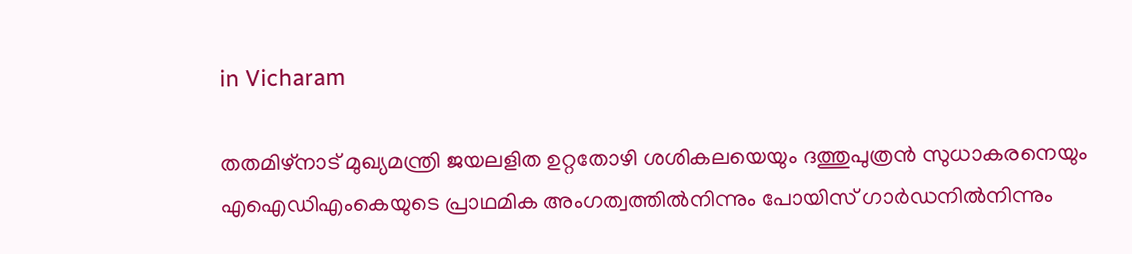in Vicharam

തതമിഴ്‌നാട്‌ മുഖ്യമന്ത്രി ജയലളിത ഉറ്റതോഴി ശശികലയെയും ദത്തുപുത്രന്‍ സുധാകരനെയും എഐഡിഎംകെയുടെ പ്രാഥമിക അംഗത്വത്തില്‍നിന്നും പോയിസ്‌ ഗാര്‍ഡനില്‍നിന്നും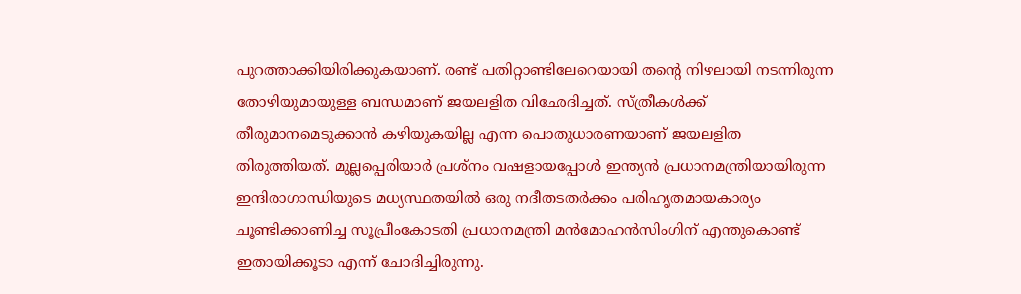പുറത്താക്കിയിരിക്കുകയാണ്‌. രണ്ട്‌ പതിറ്റാണ്ടിലേറെയായി തന്റെ നിഴലായി നടന്നിരുന്ന തോഴിയുമായുള്ള ബന്ധമാണ്‌ ജയലളിത വിഛേദിച്ചത്‌. സ്ത്രീകള്‍ക്ക്‌ തീരുമാനമെടുക്കാന്‍ കഴിയുകയില്ല എന്ന പൊതുധാരണയാണ്‌ ജയലളിത തിരുത്തിയത്‌. മുല്ലപ്പെരിയാര്‍ പ്രശ്നം വഷളായപ്പോള്‍ ഇന്ത്യന്‍ പ്രധാനമന്ത്രിയായിരുന്ന ഇന്ദിരാഗാന്ധിയുടെ മധ്യസ്ഥതയില്‍ ഒരു നദീതടതര്‍ക്കം പരിഹൃതമായകാര്യം ചൂണ്ടിക്കാണിച്ച സൂപ്രീംകോടതി പ്രധാനമന്ത്രി മന്‍മോഹന്‍സിംഗിന്‌ എന്തുകൊണ്ട്‌ ഇതായിക്കൂടാ എന്ന്‌ ചോദിച്ചിരുന്നു.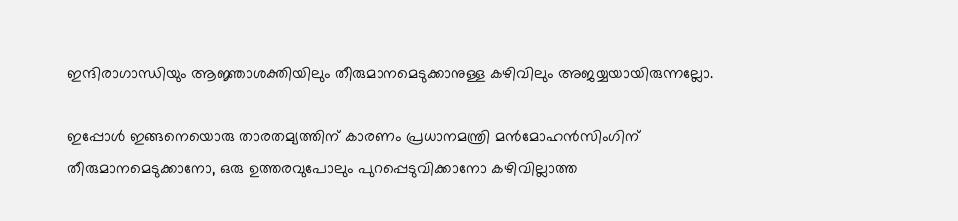ഇന്ദിരാഗാന്ധിയും ആജ്ഞാശക്തിയിലും തീരുമാനമെടുക്കാനുള്ള കഴിവിലും അജയ്യയായിരുന്നല്ലോ.

ഇപ്പോള്‍ ഇങ്ങനെയൊരു താരതമ്യത്തിന്‌ കാരണം പ്രധാനമന്ത്രി മന്‍മോഹന്‍സിംഗിന്‌ തീരുമാനമെടുക്കാനോ, ഒരു ഉത്തരവുപോലും പുറപ്പെടുവിക്കാനോ കഴിവില്ലാത്ത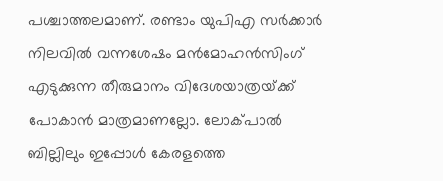പശ്ചാത്തലമാണ്‌. രണ്ടാം യുപിഎ സര്‍ക്കാര്‍ നിലവില്‍ വന്നശേഷം മന്‍മോഹന്‍സിംഗ്‌ എടുക്കുന്ന തീരുമാനം വിദേശയാത്രയ്‌ക്ക്‌ പോകാന്‍ മാത്രമാണല്ലോ. ലോക്പാല്‍ ബില്ലിലും ഇപ്പോള്‍ കേരളത്തെ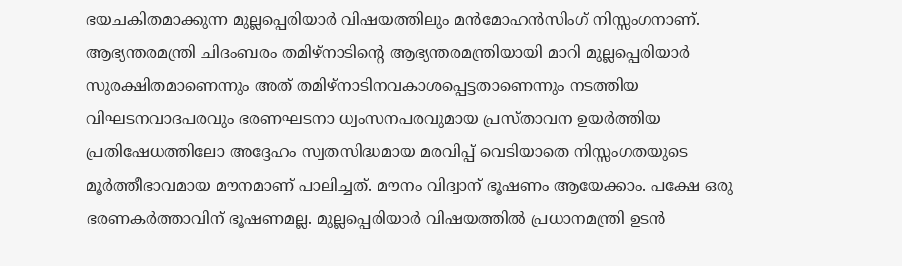ഭയചകിതമാക്കുന്ന മുല്ലപ്പെരിയാര്‍ വിഷയത്തിലും മന്‍മോഹന്‍സിംഗ്‌ നിസ്സംഗനാണ്‌. ആഭ്യന്തരമന്ത്രി ചിദംബരം തമിഴ്‌നാടിന്റെ ആഭ്യന്തരമന്ത്രിയായി മാറി മുല്ലപ്പെരിയാര്‍ സുരക്ഷിതമാണെന്നും അത്‌ തമിഴ്‌നാടിനവകാശപ്പെട്ടതാണെന്നും നടത്തിയ വിഘടനവാദപരവും ഭരണഘടനാ ധ്വംസനപരവുമായ പ്രസ്താവന ഉയര്‍ത്തിയ പ്രതിഷേധത്തിലോ അദ്ദേഹം സ്വതസിദ്ധമായ മരവിപ്പ്‌ വെടിയാതെ നിസ്സംഗതയുടെ മൂര്‍ത്തീഭാവമായ മൗനമാണ്‌ പാലിച്ചത്‌. മൗനം വിദ്വാന്‌ ഭൂഷണം ആയേക്കാം. പക്ഷേ ഒരു ഭരണകര്‍ത്താവിന്‌ ഭൂഷണമല്ല. മുല്ലപ്പെരിയാര്‍ വിഷയത്തില്‍ പ്രധാനമന്ത്രി ഉടന്‍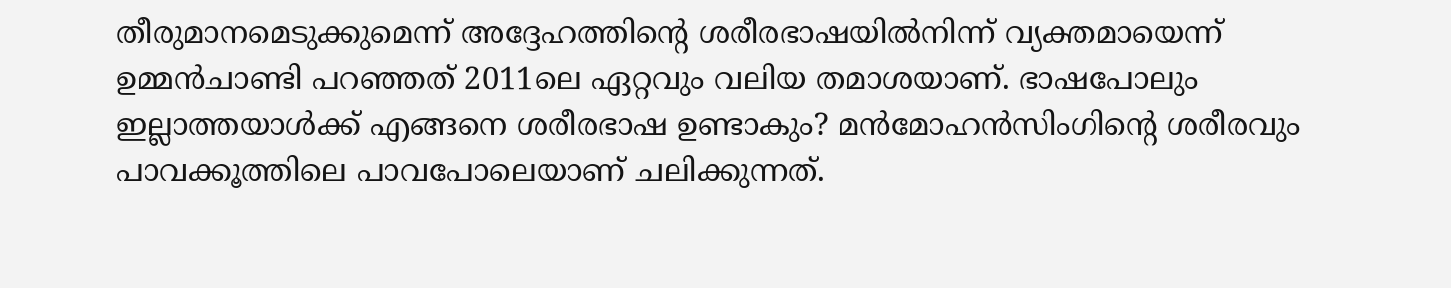തീരുമാനമെടുക്കുമെന്ന്‌ അദ്ദേഹത്തിന്റെ ശരീരഭാഷയില്‍നിന്ന്‌ വ്യക്തമായെന്ന്‌ ഉമ്മന്‍ചാണ്ടി പറഞ്ഞത്‌ 2011ലെ ഏറ്റവും വലിയ തമാശയാണ്‌. ഭാഷപോലും ഇല്ലാത്തയാള്‍ക്ക്‌ എങ്ങനെ ശരീരഭാഷ ഉണ്ടാകും? മന്‍മോഹന്‍സിംഗിന്റെ ശരീരവും പാവക്കൂത്തിലെ പാവപോലെയാണ്‌ ചലിക്കുന്നത്‌.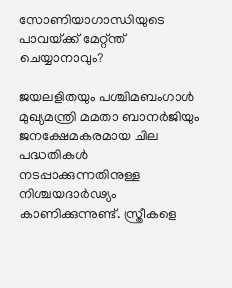സോണിയാഗാന്ധിയുടെ പാവയ്‌ക്ക്‌ മേറ്റ്ന്ത്‌ ചെയ്യാനാവും?

ജയലളിതയും പശ്ചിമബംഗാള്‍ മുഖ്യമന്ത്രി മമതാ ബാനര്‍ജിയും ജനക്ഷേമകരമായ ചില പദ്ധതികള്‍ നടപ്പാക്കുന്നതിനുള്ള നിശ്ചയദാര്‍ഢ്യം കാണിക്കുന്നുണ്ട്‌. സ്ത്രീകളെ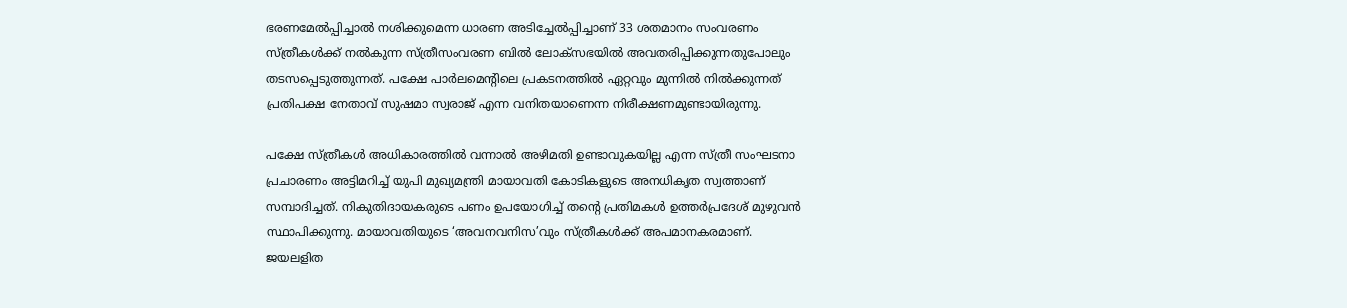ഭരണമേല്‍പ്പിച്ചാല്‍ നശിക്കുമെന്ന ധാരണ അടിച്ചേല്‍പ്പിച്ചാണ്‌ 33 ശതമാനം സംവരണം സ്ത്രീകള്‍ക്ക്‌ നല്‍കുന്ന സ്ത്രീസംവരണ ബില്‍ ലോക്സഭയില്‍ അവതരിപ്പിക്കുന്നതുപോലും തടസപ്പെടുത്തുന്നത്‌. പക്ഷേ പാര്‍ലമെന്റിലെ പ്രകടനത്തില്‍ ഏറ്റവും മുന്നില്‍ നില്‍ക്കുന്നത്‌ പ്രതിപക്ഷ നേതാവ്‌ സുഷമാ സ്വരാജ്‌ എന്ന വനിതയാണെന്ന നിരീക്ഷണമുണ്ടായിരുന്നു.

പക്ഷേ സ്ത്രീകള്‍ അധികാരത്തില്‍ വന്നാല്‍ അഴിമതി ഉണ്ടാവുകയില്ല എന്ന സ്ത്രീ സംഘടനാ പ്രചാരണം അട്ടിമറിച്ച്‌ യുപി മുഖ്യമന്ത്രി മായാവതി കോടികളുടെ അനധികൃത സ്വത്താണ്‌ സമ്പാദിച്ചത്‌. നികുതിദായകരുടെ പണം ഉപയോഗിച്ച്‌ തന്റെ പ്രതിമകള്‍ ഉത്തര്‍പ്രദേശ്‌ മുഴുവന്‍ സ്ഥാപിക്കുന്നു. മായാവതിയുടെ ‘അവനവനിസ’വും സ്ത്രീകള്‍ക്ക്‌ അപമാനകരമാണ്‌. ജയലളിത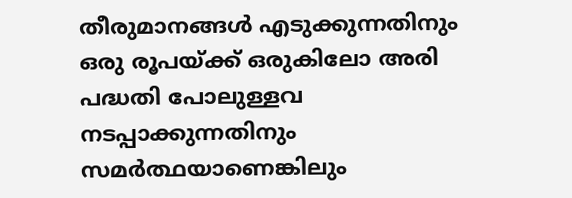തീരുമാനങ്ങള്‍ എടുക്കുന്നതിനും ഒരു രൂപയ്‌ക്ക്‌ ഒരുകിലോ അരി പദ്ധതി പോലുള്ളവ നടപ്പാക്കുന്നതിനും സമര്‍ത്ഥയാണെങ്കിലും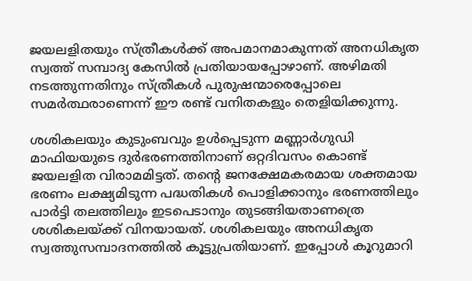ജയലളിതയും സ്ത്രീകള്‍ക്ക്‌ അപമാനമാകുന്നത്‌ അനധികൃത സ്വത്ത്‌ സമ്പാദ്യ കേസില്‍ പ്രതിയായപ്പോഴാണ്‌. അഴിമതി നടത്തുന്നതിനും സ്ത്രീകള്‍ പുരുഷന്മാരെപ്പോലെ സമര്‍ത്ഥരാണെന്ന്‌ ഈ രണ്ട്‌ വനിതകളും തെളിയിക്കുന്നു.

ശശികലയും കുടുംബവും ഉള്‍പ്പെടുന്ന മണ്ണാര്‍ഗുഡി മാഫിയയുടെ ദുര്‍ഭരണത്തിനാണ്‌ ഒറ്റദിവസം കൊണ്ട്‌ ജയലളിത വിരാമമിട്ടത്‌. തന്റെ ജനക്ഷേമകരമായ ശക്തമായ ഭരണം ലക്ഷ്യമിടുന്ന പദ്ധതികള്‍ പൊളിക്കാനും ഭരണത്തിലും പാര്‍ട്ടി തലത്തിലും ഇടപെടാനും തുടങ്ങിയതാണത്രെ ശശികലയ്‌ക്ക്‌ വിനയായത്‌. ശശികലയും അനധികൃത സ്വത്തുസമ്പാദനത്തില്‍ കൂട്ടുപ്രതിയാണ്‌. ഇപ്പോള്‍ കൂറുമാറി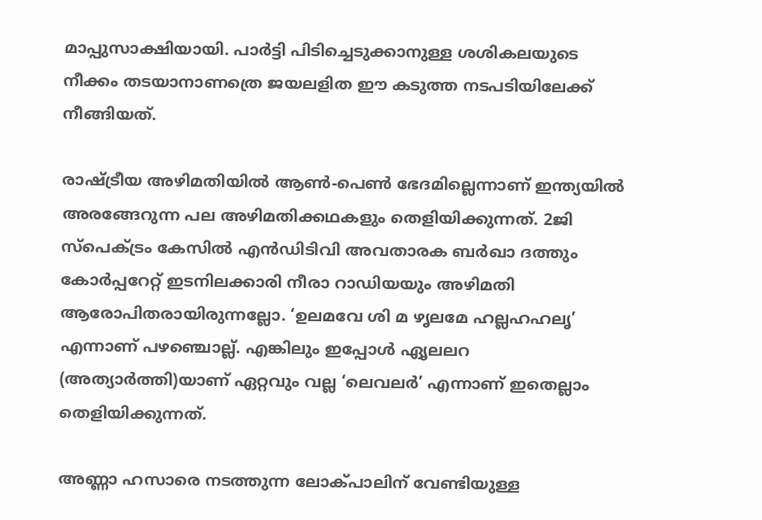മാപ്പുസാക്ഷിയായി. പാര്‍ട്ടി പിടിച്ചെടുക്കാനുള്ള ശശികലയുടെ നീക്കം തടയാനാണത്രെ ജയലളിത ഈ കടുത്ത നടപടിയിലേക്ക്‌ നീങ്ങിയത്‌.

രാഷ്‌ട്രീയ അഴിമതിയില്‍ ആണ്‍-പെണ്‍ ഭേദമില്ലെന്നാണ്‌ ഇന്ത്യയില്‍ അരങ്ങേറുന്ന പല അഴിമതിക്കഥകളും തെളിയിക്കുന്നത്‌. 2ജി സ്പെക്ട്രം കേസില്‍ എന്‍ഡിടിവി അവതാരക ബര്‍ഖാ ദത്തും കോര്‍പ്പറേറ്റ്‌ ഇടനിലക്കാരി നീരാ റാഡിയയും അഴിമതി ആരോപിതരായിരുന്നല്ലോ. ‘ഉലമവേ ശി മ ഴൃലമേ‍ ഹല്ലഹഹലൃ’ എന്നാണ്‌ പഴഞ്ചൊല്ല്‌. എങ്കിലും ഇപ്പോള്‍ ഏൃ‍ലലറ (അത്യാര്‍ത്തി)യാണ്‌ ഏറ്റവും വല്ല ‘ലെവലര്‍’ എന്നാണ്‌ ഇതെല്ലാം തെളിയിക്കുന്നത്‌.

അണ്ണാ ഹസാരെ നടത്തുന്ന ലോക്പാലിന്‌ വേണ്ടിയുള്ള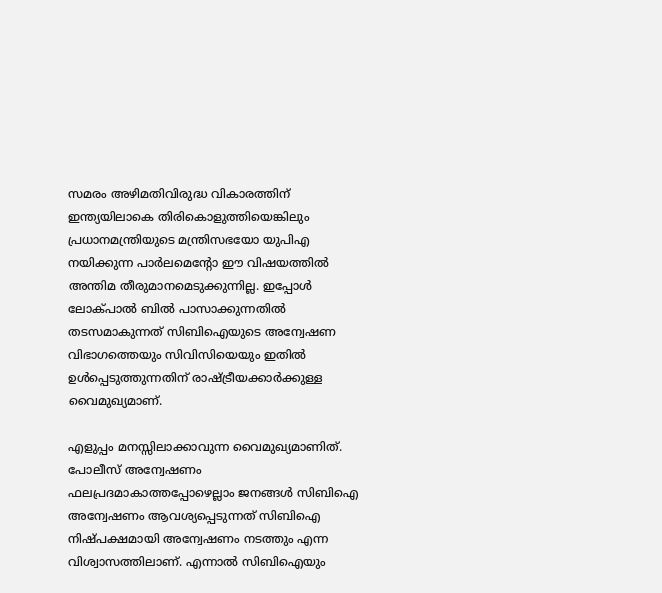സമരം അഴിമതിവിരുദ്ധ വികാരത്തിന്‌ ഇന്ത്യയിലാകെ തിരികൊളുത്തിയെങ്കിലും പ്രധാനമന്ത്രിയുടെ മന്ത്രിസഭയോ യുപിഎ നയിക്കുന്ന പാര്‍ലമെന്റോ ഈ വിഷയത്തില്‍ അന്തിമ തീരുമാനമെടുക്കുന്നില്ല. ഇപ്പോള്‍ ലോക്പാല്‍ ബില്‍ പാസാക്കുന്നതില്‍ തടസമാകുന്നത്‌ സിബിഐയുടെ അന്വേഷണ വിഭാഗത്തെയും സിവിസിയെയും ഇതില്‍ ഉള്‍പ്പെടുത്തുന്നതിന്‌ രാഷ്‌ട്രീയക്കാര്‍ക്കുള്ള വൈമുഖ്യമാണ്‌.

എളുപ്പം മനസ്സിലാക്കാവുന്ന വൈമുഖ്യമാണിത്‌. പോലീസ്‌ അന്വേഷണം ഫലപ്രദമാകാത്തപ്പോഴെല്ലാം ജനങ്ങള്‍ സിബിഐ അന്വേഷണം ആവശ്യപ്പെടുന്നത്‌ സിബിഐ നിഷ്പക്ഷമായി അന്വേഷണം നടത്തും എന്ന വിശ്വാസത്തിലാണ്‌. എന്നാല്‍ സിബിഐയും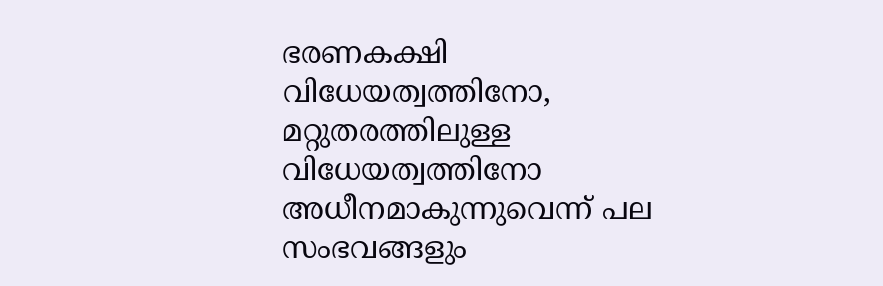ഭരണകക്ഷി വിധേയത്വത്തിനോ, മറ്റുതരത്തിലുള്ള വിധേയത്വത്തിനോ അധീനമാകുന്നുവെന്ന്‌ പല സംഭവങ്ങളും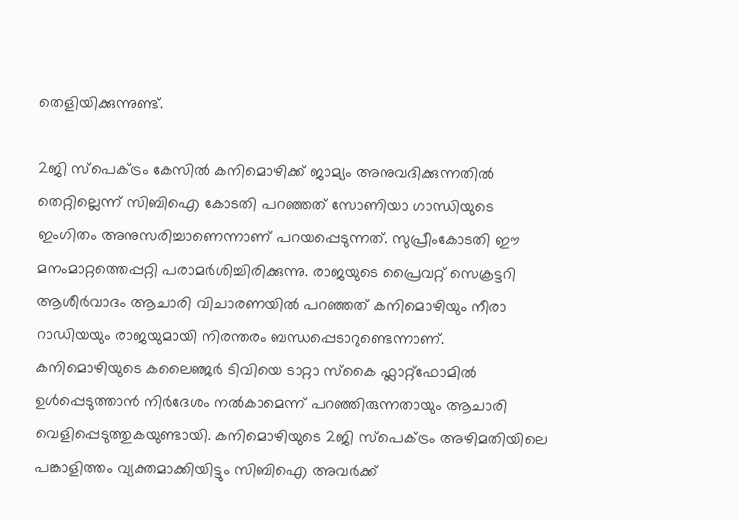തെളിയിക്കുന്നുണ്ട്‌.

2ജി സ്പെക്ട്രം കേസില്‍ കനിമൊഴിക്ക്‌ ജാമ്യം അനുവദിക്കുന്നതില്‍ തെറ്റില്ലെന്ന്‌ സിബിഐ കോടതി പറഞ്ഞത്‌ സോണിയാ ഗാന്ധിയുടെ ഇംഗിതം അനുസരിച്ചാണെന്നാണ്‌ പറയപ്പെടുന്നത്‌. സുപ്രീംകോടതി ഈ മനംമാറ്റത്തെപ്പറ്റി പരാമര്‍ശിച്ചിരിക്കുന്നു. രാജയുടെ പ്രൈവറ്റ്‌ സെക്രട്ടറി ആശീര്‍വാദം ആചാരി വിചാരണയില്‍ പറഞ്ഞത്‌ കനിമൊഴിയും നീരാ റാഡിയയും രാജയുമായി നിരന്തരം ബന്ധപ്പെടാറുണ്ടെന്നാണ്‌. കനിമൊഴിയുടെ കലൈഞ്ജര്‍ ടിവിയെ ടാറ്റാ സ്കൈ ഫ്ലാറ്റ്ഫോമില്‍ ഉള്‍പ്പെടുത്താന്‍ നിര്‍ദേശം നല്‍കാമെന്ന്‌ പറഞ്ഞിരുന്നതായും ആചാരി വെളിപ്പെടുത്തുകയുണ്ടായി. കനിമൊഴിയുടെ 2ജി സ്പെക്ട്രം അഴിമതിയിലെ പങ്കാളിത്തം വ്യക്തമാക്കിയിട്ടും സിബിഐ അവര്‍ക്ക്‌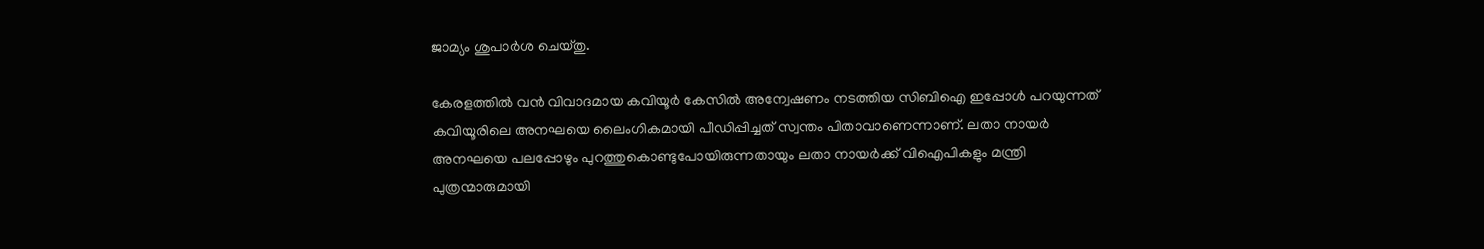ജാമ്യം ശുപാര്‍ശ ചെയ്തു.

കേരളത്തില്‍ വന്‍ വിവാദമായ കവിയൂര്‍ കേസില്‍ അന്വേഷണം നടത്തിയ സിബിഐ ഇപ്പോള്‍ പറയുന്നത്‌ കവിയൂരിലെ അനഘയെ ലൈംഗികമായി പീഡിപ്പിച്ചത്‌ സ്വന്തം പിതാവാണെന്നാണ്‌. ലതാ നായര്‍ അനഘയെ പലപ്പോഴും പുറത്തുകൊണ്ടുപോയിരുന്നതായും ലതാ നായര്‍ക്ക്‌ വിഐപികളും മന്ത്രി പുത്രന്മാരുമായി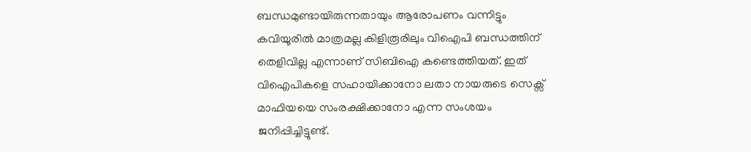ബന്ധമുണ്ടായിരുന്നതായും ആരോപണം വന്നിട്ടും കവിയൂരില്‍ മാത്രമല്ല കിളിരൂരിലും വിഐപി ബന്ധത്തിന്‌ തെളിവില്ല എന്നാണ്‌ സിബിഐ കണ്ടെത്തിയത്‌. ഇത്‌ വിഐപികളെ സഹായിക്കാനോ ലതാ നായരുടെ സെക്സ്‌ മാഫിയയെ സംരക്ഷിക്കാനോ എന്ന സംശയം ജനിപ്പിച്ചിട്ടുണ്ട്‌.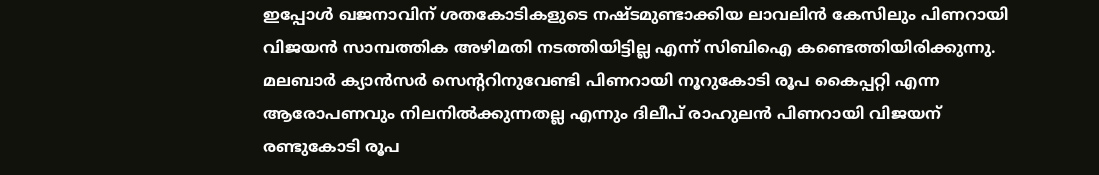ഇപ്പോള്‍ ഖജനാവിന്‌ ശതകോടികളുടെ നഷ്ടമുണ്ടാക്കിയ ലാവലിന്‍ കേസിലും പിണറായി വിജയന്‍ സാമ്പത്തിക അഴിമതി നടത്തിയിട്ടില്ല എന്ന്‌ സിബിഐ കണ്ടെത്തിയിരിക്കുന്നു. മലബാര്‍ ക്യാന്‍സര്‍ സെന്ററിനുവേണ്ടി പിണറായി നൂറുകോടി രൂപ കൈപ്പറ്റി എന്ന ആരോപണവും നിലനില്‍ക്കുന്നതല്ല എന്നും ദിലീപ്‌ രാഹുലന്‍ പിണറായി വിജയന്‌ രണ്ടുകോടി രൂപ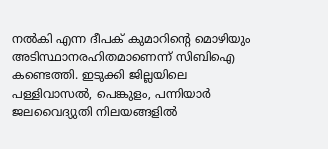നല്‍കി എന്ന ദീപക്‌ കുമാറിന്റെ മൊഴിയും അടിസ്ഥാനരഹിതമാണെന്ന്‌ സിബിഐ കണ്ടെത്തി. ഇടുക്കി ജില്ലയിലെ പള്ളിവാസല്‍, പെങ്കുളം, പന്നിയാര്‍ ജലവൈദ്യുതി നിലയങ്ങളില്‍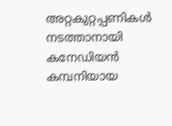അറ്റകുറ്റപ്പണികള്‍ നടത്താനായി കനേഡിയന്‍ കമ്പനിയായ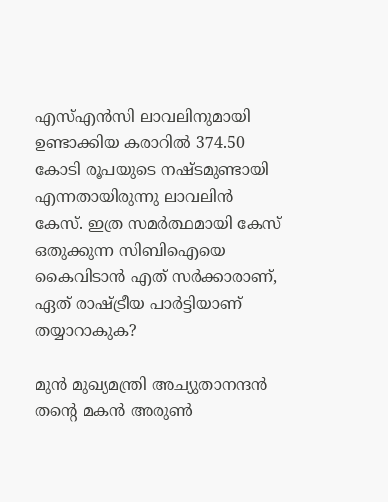എസ്‌എന്‍സി ലാവലിനുമായി ഉണ്ടാക്കിയ കരാറില്‍ 374.50 കോടി രൂപയുടെ നഷ്ടമുണ്ടായി എന്നതായിരുന്നു ലാവലിന്‍ കേസ്‌. ഇത്ര സമര്‍ത്ഥമായി കേസ്‌ ഒതുക്കുന്ന സിബിഐയെ കൈവിടാന്‍ എത്‌ സര്‍ക്കാരാണ്‌, ഏത്‌ രാഷ്‌ട്രീയ പാര്‍ട്ടിയാണ്‌ തയ്യാറാകുക?

മുന്‍ മുഖ്യമന്ത്രി അച്യുതാനന്ദന്‍ തന്റെ മകന്‍ അരുണ്‍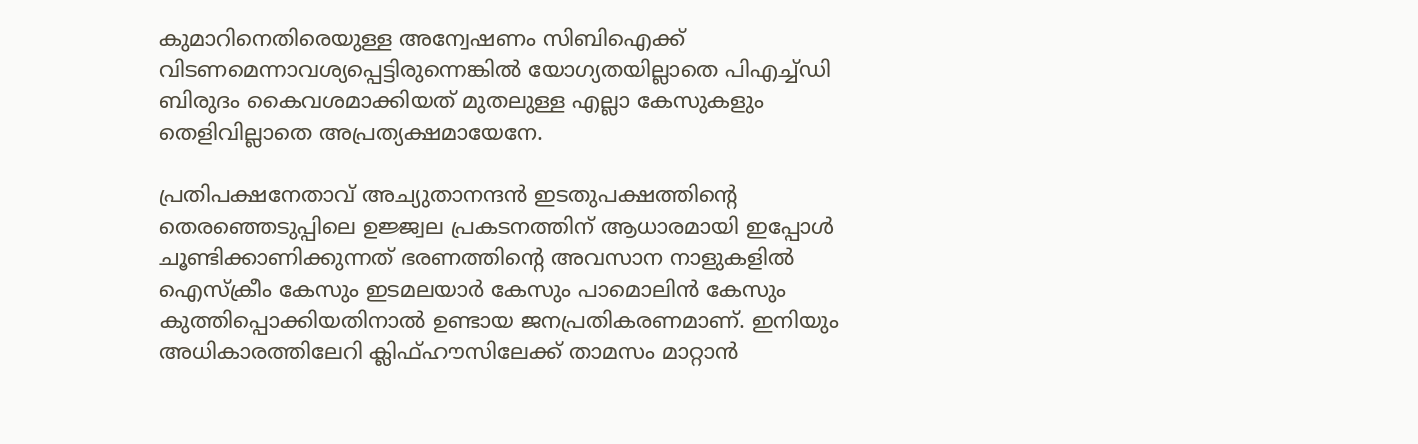കുമാറിനെതിരെയുള്ള അന്വേഷണം സിബിഐക്ക്‌ വിടണമെന്നാവശ്യപ്പെട്ടിരുന്നെങ്കില്‍ യോഗ്യതയില്ലാതെ പിഎച്ച്ഡി ബിരുദം കൈവശമാക്കിയത്‌ മുതലുള്ള എല്ലാ കേസുകളും തെളിവില്ലാതെ അപ്രത്യക്ഷമായേനേ.

പ്രതിപക്ഷനേതാവ്‌ അച്യുതാനന്ദന്‍ ഇടതുപക്ഷത്തിന്റെ തെരഞ്ഞെടുപ്പിലെ ഉജ്ജ്വല പ്രകടനത്തിന്‌ ആധാരമായി ഇപ്പോള്‍ ചൂണ്ടിക്കാണിക്കുന്നത്‌ ഭരണത്തിന്റെ അവസാന നാളുകളില്‍ ഐസ്ക്രീം കേസും ഇടമലയാര്‍ കേസും പാമൊലിന്‍ കേസും കുത്തിപ്പൊക്കിയതിനാല്‍ ഉണ്ടായ ജനപ്രതികരണമാണ്‌. ഇനിയും അധികാരത്തിലേറി ക്ലിഫ്ഹൗസിലേക്ക്‌ താമസം മാറ്റാന്‍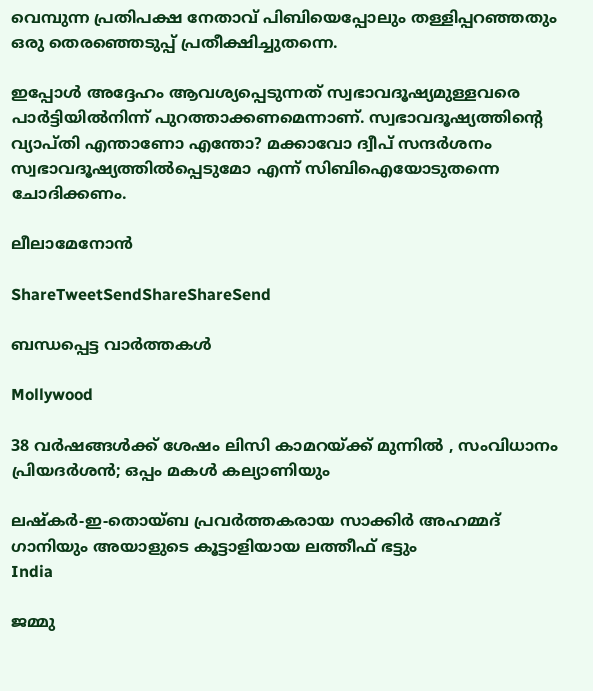വെമ്പുന്ന പ്രതിപക്ഷ നേതാവ്‌ പിബിയെപ്പോലും തള്ളിപ്പറഞ്ഞതും ഒരു തെരഞ്ഞെടുപ്പ്‌ പ്രതീക്ഷിച്ചുതന്നെ.

ഇപ്പോള്‍ അദ്ദേഹം ആവശ്യപ്പെടുന്നത്‌ സ്വഭാവദൂഷ്യമുള്ളവരെ പാര്‍ട്ടിയില്‍നിന്ന്‌ പുറത്താക്കണമെന്നാണ്‌. സ്വഭാവദൂഷ്യത്തിന്റെ വ്യാപ്തി എന്താണോ എന്തോ? മക്കാവോ ദ്വീപ്‌ സന്ദര്‍ശനം സ്വഭാവദൂഷ്യത്തില്‍പ്പെടുമോ എന്ന്‌ സിബിഐയോടുതന്നെ ചോദിക്കണം.

ലീലാമേനോന്‍

ShareTweetSendShareShareSend

ബന്ധപ്പെട്ട വാര്‍ത്തകള്‍

Mollywood

38 വർഷങ്ങൾക്ക് ശേഷം ലിസി കാമറയ്‌ക്ക് മുന്നിൽ , സംവിധാനം പ്രിയദർശൻ; ഒപ്പം മകൾ കല്യാണിയും

ലഷ്‌കർ-ഇ-തൊയ്ബ പ്രവർത്തകരായ സാക്കിർ അഹമ്മദ് ഗാനിയും അയാളുടെ കൂട്ടാളിയായ ലത്തീഫ് ഭട്ടും
India

ജമ്മു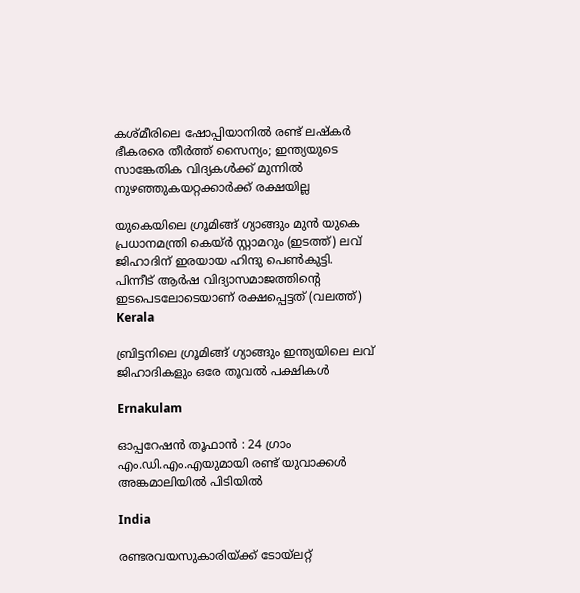കശ്മീരിലെ ഷോപ്പിയാനില്‍ രണ്ട് ലഷ്കര്‍ ഭീകരരെ തീര്‍ത്ത് സൈന്യം; ഇന്ത്യയുടെ സാങ്കേതിക വിദ്യകള്‍ക്ക് മുന്നില്‍ നുഴഞ്ഞുകയറ്റക്കാര്‍ക്ക് രക്ഷയില്ല

യുകെയിലെ ഗ്രൂമിങ്ങ് ഗ്യാങ്ങും മുന്‍ യുകെ പ്രധാനമന്ത്രി കെയ്ര്‍ സ്റ്റാമറും (ഇടത്ത്) ലവ് ജിഹാദിന് ഇരയായ ഹിന്ദു പെണ്‍കുട്ടി. പിന്നീട് ആര്‍ഷ വിദ്യാസമാജത്തിന്‍റെ ഇടപെടലോടെയാണ് രക്ഷപ്പെട്ടത് (വലത്ത്)
Kerala

ബ്രിട്ടനിലെ ഗ്രൂമിങ്ങ് ഗ്യാങ്ങും ഇന്ത്യയിലെ ലവ് ജിഹാദികളും ഒരേ തൂവല്‍ പക്ഷികള്‍

Ernakulam

ഓപ്പറേഷൻ തൂഫാൻ : 24 ഗ്രാം എം.ഡി.എം.എയുമായി രണ്ട് യുവാക്കൾ അങ്കമാലിയിൽ പിടിയിൽ

India

രണ്ടരവയസുകാരിയ്‌ക്ക് ടോയ്‌ലറ്റ്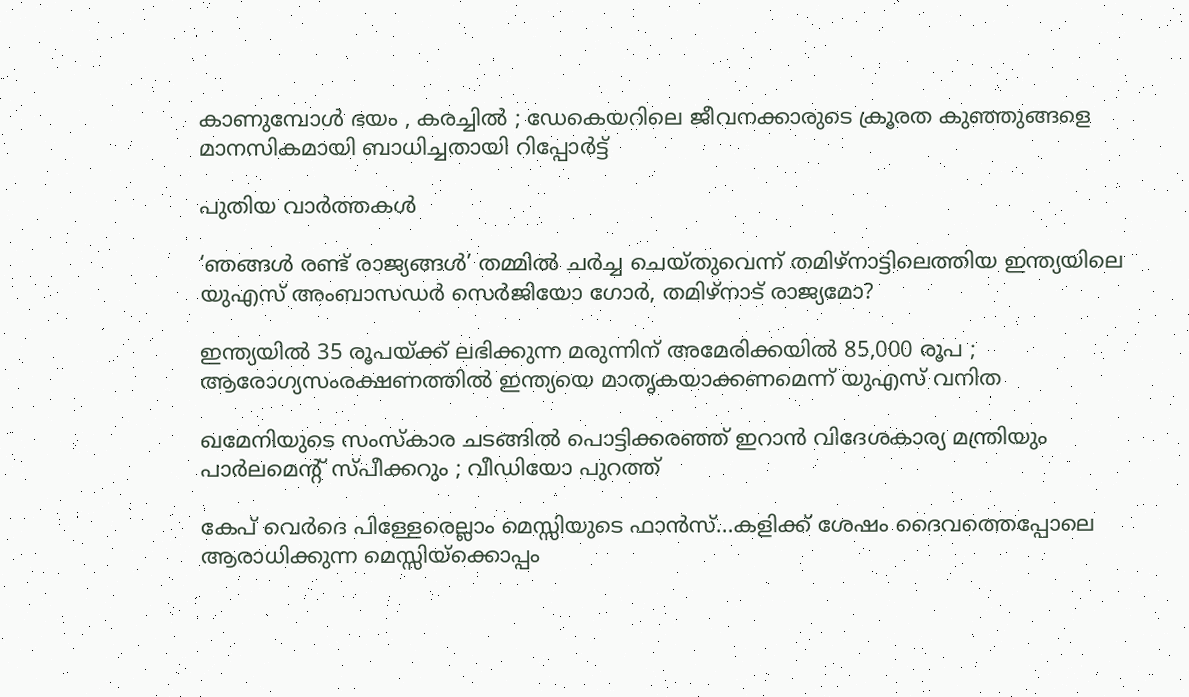കാണുമ്പോൾ ഭയം , കരച്ചിൽ ; ഡേകെയറിലെ ജീവനക്കാരുടെ ക്രൂരത കുഞ്ഞുങ്ങളെ മാനസികമായി ബാധിച്ചതായി റിപ്പോർട്ട്

പുതിയ വാര്‍ത്തകള്‍

‘ഞങ്ങള്‍ രണ്ട് രാജ്യങ്ങള്‍’ തമ്മില്‍ ചര്‍ച്ച ചെയ്തുവെന്ന് തമിഴ്നാട്ടിലെത്തിയ ഇന്ത്യയിലെ യുഎസ് അംബാസഡര്‍ സെര്‍ജിയോ ഗോര്‍, തമിഴ്നാട് രാജ്യമോ?

ഇന്ത്യയിൽ 35 രൂപയ്‌ക്ക് ലഭിക്കുന്ന മരുന്നിന് അമേരിക്കയിൽ 85,000 രൂപ ; ആരോഗ്യസംരക്ഷണത്തിൽ ഇന്ത്യയെ മാതൃകയാക്കണമെന്ന് യുഎസ് വനിത

ഖമേനിയുടെ സംസ്കാര ചടങ്ങിൽ പൊട്ടിക്കരഞ്ഞ് ഇറാൻ വിദേശകാര്യ മന്ത്രിയും പാർലമെന്റ് സ്പീക്കറും ; വീഡിയോ പുറത്ത്

കേപ് വെര്‍ദെ പിള്ളേരെല്ലാം മെസ്സിയുടെ ഫാന്‍സ്…കളിക്ക് ശേഷം ദൈവത്തെപ്പോലെ ആരാധിക്കുന്ന മെസ്സിയ്‌ക്കൊപ്പം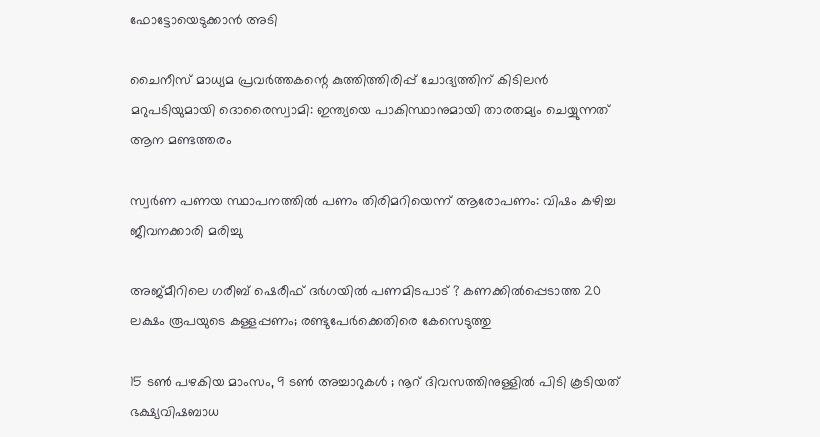ഫോട്ടോയെടുക്കാന്‍ അടി

ചൈനീസ് മാധ്യമ പ്രവർത്തകന്റെ കുത്തിത്തിരിപ്പ് ചോദ്യത്തിന് കിടിലൻ മറുപടിയുമായി ദൊരൈസ്വാമി: ഇന്ത്യയെ പാകിസ്ഥാനുമായി താരതമ്യം ചെയ്യുന്നത് ആന മണ്ടത്തരം

സ്വര്‍ണ പണയ സ്ഥാപനത്തില്‍ പണം തിരിമറിയെന്ന് ആരോപണം: വിഷം കഴിച്ച ജീവനക്കാരി മരിച്ചു

അജ്മീറിലെ ഗരീബ് ഷെരീഫ് ദർഗയിൽ പണമിടപാട് ? കണക്കിൽപ്പെടാത്ത 20 ലക്ഷം രൂപയുടെ കള്ളപ്പണം; രണ്ടുപേർക്കെതിരെ കേസെടുത്തു

15 ടൺ പഴകിയ മാംസം, 9 ടൺ അച്ചാറുകൾ ; നൂറ് ദിവസത്തിനുള്ളിൽ പിടി കൂടിയത് ഭക്ഷ്യവിഷബാധ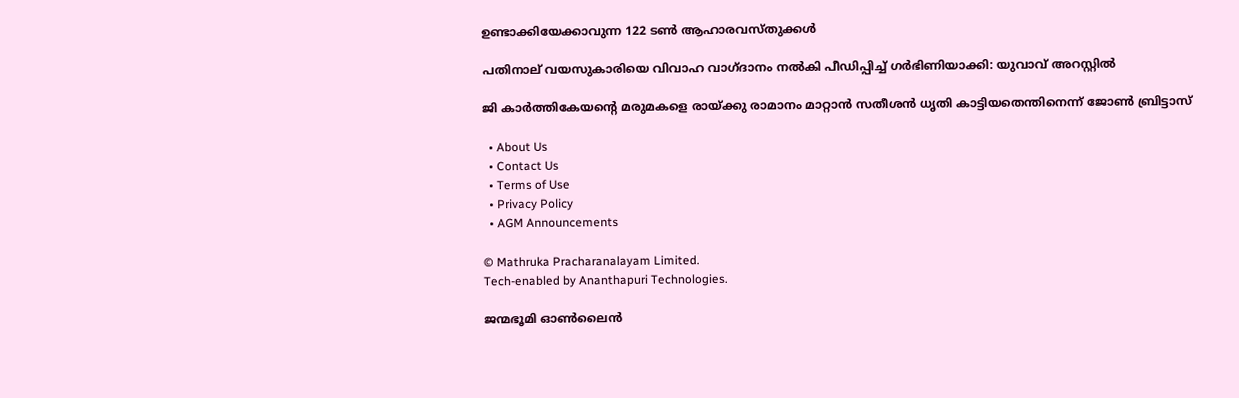ഉണ്ടാക്കിയേക്കാവുന്ന 122 ടൺ ആഹാരവസ്തുക്കൾ

പതിനാല് വയസുകാരിയെ വിവാഹ വാഗ്ദാനം നല്‍കി പീഡിപ്പിച്ച് ഗര്‍ഭിണിയാക്കി: യുവാവ് അറസ്റ്റില്‍

ജി കാര്‍ത്തികേയന്റെ മരുമകളെ രായ്‌ക്കു രാമാനം മാറ്റാന്‍ സതീശന്‍ ധൃതി കാട്ടിയതെന്തിനെന്ന് ജോണ്‍ ബ്രിട്ടാസ്

  • About Us
  • Contact Us
  • Terms of Use
  • Privacy Policy
  • AGM Announcements

© Mathruka Pracharanalayam Limited.
Tech-enabled by Ananthapuri Technologies.

ജന്മഭൂമി ഓണ്‍ലൈന്‍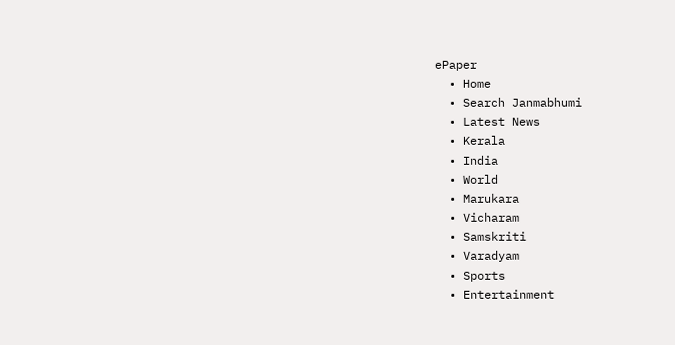ePaper
  • Home
  • Search Janmabhumi
  • Latest News
  • Kerala
  • India
  • World
  • Marukara
  • Vicharam
  • Samskriti
  • Varadyam
  • Sports
  • Entertainment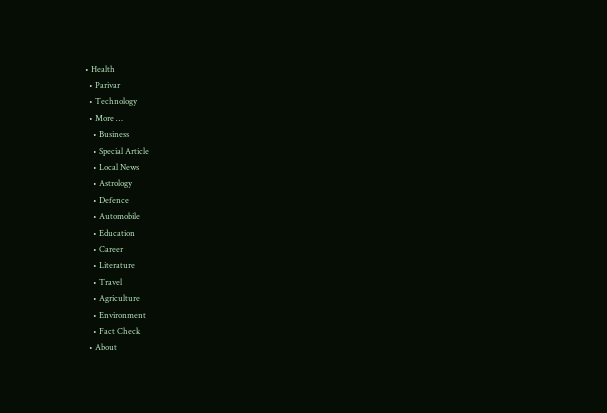• Health
  • Parivar
  • Technology
  • More …
    • Business
    • Special Article
    • Local News
    • Astrology
    • Defence
    • Automobile
    • Education
    • Career
    • Literature
    • Travel
    • Agriculture
    • Environment
    • Fact Check
  • About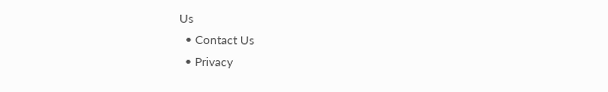Us
  • Contact Us
  • Privacy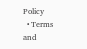Policy
  • Terms and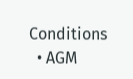Conditions
  • AGM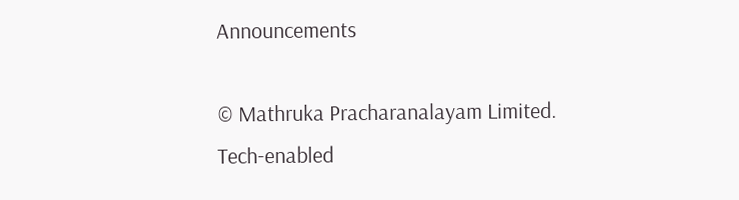Announcements

© Mathruka Pracharanalayam Limited.
Tech-enabled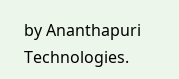by Ananthapuri Technologies.